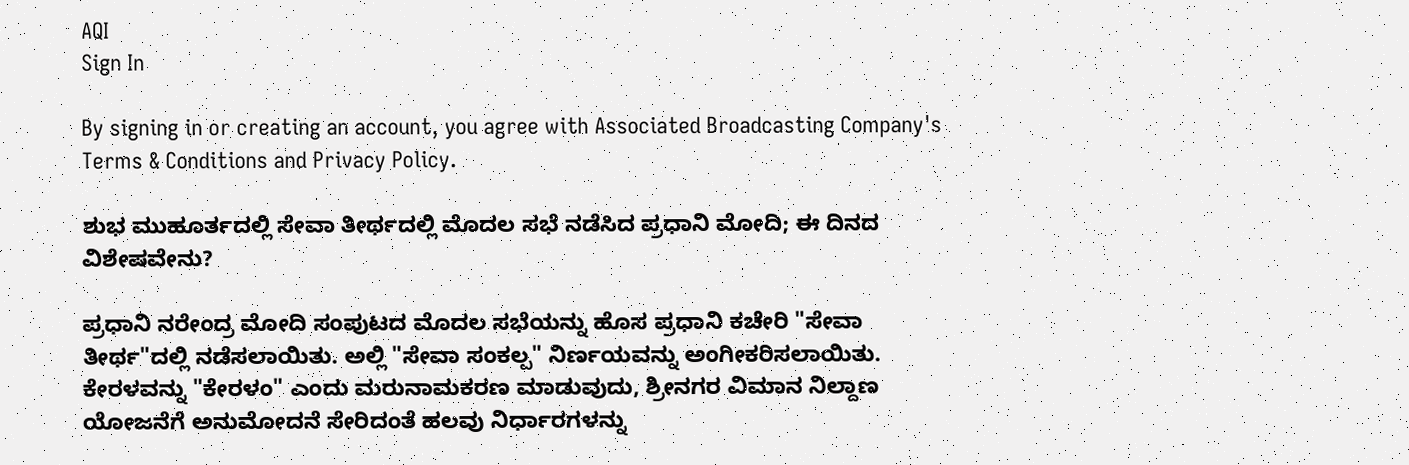AQI
Sign In

By signing in or creating an account, you agree with Associated Broadcasting Company's Terms & Conditions and Privacy Policy.

ಶುಭ ಮುಹೂರ್ತದಲ್ಲಿ ಸೇವಾ ತೀರ್ಥದಲ್ಲಿ ಮೊದಲ ಸಭೆ ನಡೆಸಿದ ಪ್ರಧಾನಿ ಮೋದಿ; ಈ ದಿನದ ವಿಶೇಷವೇನು?

ಪ್ರಧಾನಿ ನರೇಂದ್ರ ಮೋದಿ ಸಂಪುಟದ ಮೊದಲ ಸಭೆಯನ್ನು ಹೊಸ ಪ್ರಧಾನಿ ಕಚೇರಿ "ಸೇವಾ ತೀರ್ಥ"ದಲ್ಲಿ ನಡೆಸಲಾಯಿತು. ಅಲ್ಲಿ "ಸೇವಾ ಸಂಕಲ್ಪ" ನಿರ್ಣಯವನ್ನು ಅಂಗೀಕರಿಸಲಾಯಿತು. ಕೇರಳವನ್ನು "ಕೇರಳಂ" ಎಂದು ಮರುನಾಮಕರಣ ಮಾಡುವುದು, ಶ್ರೀನಗರ ವಿಮಾನ ನಿಲ್ದಾಣ ಯೋಜನೆಗೆ ಅನುಮೋದನೆ ಸೇರಿದಂತೆ ಹಲವು ನಿರ್ಧಾರಗಳನ್ನು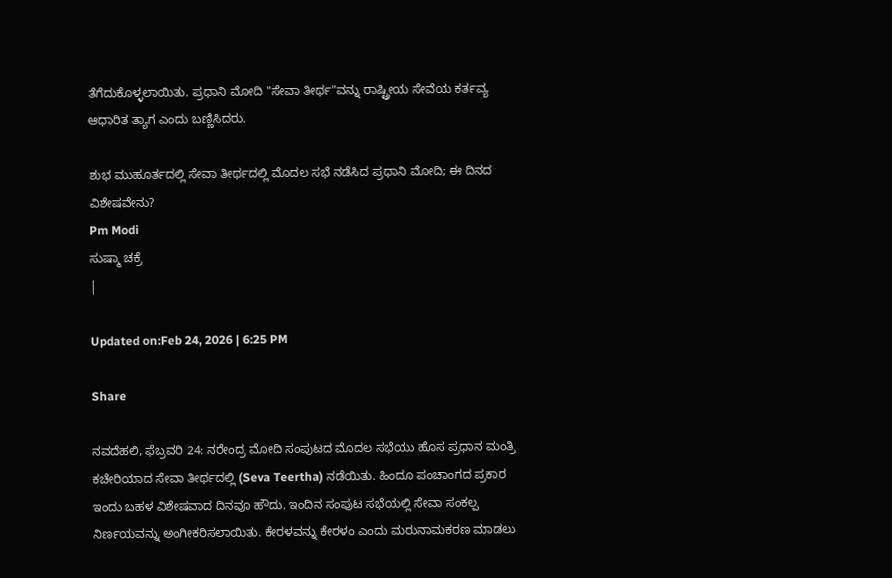ತೆಗೆದುಕೊಳ್ಳಲಾಯಿತು. ಪ್ರಧಾನಿ ಮೋದಿ "ಸೇವಾ ತೀರ್ಥ"ವನ್ನು ರಾಷ್ಟ್ರೀಯ ಸೇವೆಯ ಕರ್ತವ್ಯ ಆಧಾರಿತ ತ್ಯಾಗ ಎಂದು ಬಣ್ಣಿಸಿದರು.

ಶುಭ ಮುಹೂರ್ತದಲ್ಲಿ ಸೇವಾ ತೀರ್ಥದಲ್ಲಿ ಮೊದಲ ಸಭೆ ನಡೆಸಿದ ಪ್ರಧಾನಿ ಮೋದಿ; ಈ ದಿನದ ವಿಶೇಷವೇನು?
Pm Modi
ಸುಷ್ಮಾ ಚಕ್ರೆ
|

Updated on:Feb 24, 2026 | 6:25 PM

Share

ನವದೆಹಲಿ, ಫೆಬ್ರವರಿ 24: ನರೇಂದ್ರ ಮೋದಿ ಸಂಪುಟದ ಮೊದಲ ಸಭೆಯು ಹೊಸ ಪ್ರಧಾನ ಮಂತ್ರಿ ಕಚೇರಿಯಾದ ಸೇವಾ ತೀರ್ಥದಲ್ಲಿ (Seva Teertha) ನಡೆಯಿತು. ಹಿಂದೂ ಪಂಚಾಂಗದ ಪ್ರಕಾರ ಇಂದು ಬಹಳ ವಿಶೇಷವಾದ ದಿನವೂ ಹೌದು. ಇಂದಿನ ಸಂಪುಟ ಸಭೆಯಲ್ಲಿ ಸೇವಾ ಸಂಕಲ್ಪ ನಿರ್ಣಯವನ್ನು ಅಂಗೀಕರಿಸಲಾಯಿತು. ಕೇರಳವನ್ನು ಕೇರಳಂ ಎಂದು ಮರುನಾಮಕರಣ ಮಾಡಲು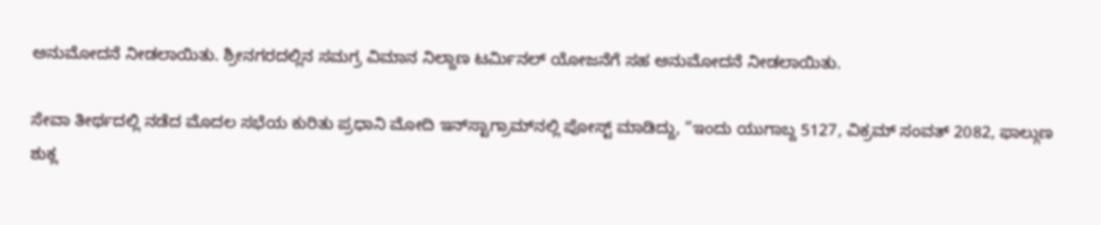ಅನುಮೋದನೆ ನೀಡಲಾಯಿತು. ಶ್ರೀನಗರದಲ್ಲಿನ ಸಮಗ್ರ ವಿಮಾನ ನಿಲ್ದಾಣ ಟರ್ಮಿನಲ್ ಯೋಜನೆಗೆ ಸಹ ಅನುಮೋದನೆ ನೀಡಲಾಯಿತು.

ಸೇವಾ ತೀರ್ಥದಲ್ಲಿ ನಡೆದ ಮೊದಲ ಸಭೆಯ ಕುರಿತು ಪ್ರಧಾನಿ ಮೋದಿ ಇನ್‌ಸ್ಟಾಗ್ರಾಮ್‌ನಲ್ಲಿ ಪೋಸ್ಟ್ ಮಾಡಿದ್ದು, “ಇಂದು ಯುಗಾಬ್ದ 5127, ವಿಕ್ರಮ್ ಸಂವತ್ 2082, ಫಾಲ್ಗುಣ ಶುಕ್ಲ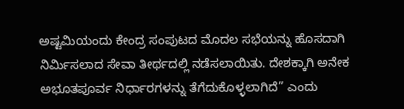ಅಷ್ಟಮಿಯಂದು ಕೇಂದ್ರ ಸಂಪುಟದ ಮೊದಲ ಸಭೆಯನ್ನು ಹೊಸದಾಗಿ ನಿರ್ಮಿಸಲಾದ ಸೇವಾ ತೀರ್ಥದಲ್ಲಿ ನಡೆಸಲಾಯಿತು. ದೇಶಕ್ಕಾಗಿ ಅನೇಕ ಅಭೂತಪೂರ್ವ ನಿರ್ಧಾರಗಳನ್ನು ತೆಗೆದುಕೊಳ್ಳಲಾಗಿದೆ” ಎಂದು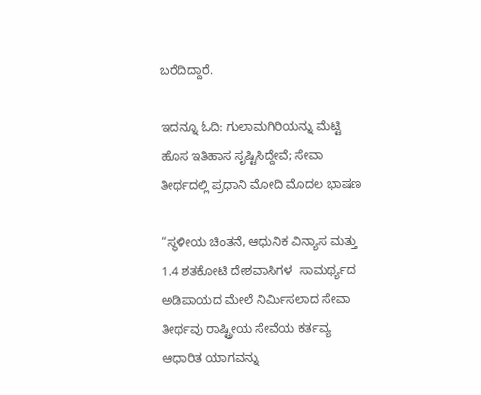ಬರೆದಿದ್ದಾರೆ.

ಇದನ್ನೂ ಓದಿ: ಗುಲಾಮಗಿರಿಯನ್ನು ಮೆಟ್ಟಿ ಹೊಸ ಇತಿಹಾಸ ಸೃಷ್ಟಿಸಿದ್ದೇವೆ; ಸೇವಾ ತೀರ್ಥದಲ್ಲಿ ಪ್ರಧಾನಿ ಮೋದಿ ಮೊದಲ ಭಾಷಣ

“ಸ್ಥಳೀಯ ಚಿಂತನೆ, ಆಧುನಿಕ ವಿನ್ಯಾಸ ಮತ್ತು 1.4 ಶತಕೋಟಿ ದೇಶವಾಸಿಗಳ  ಸಾಮರ್ಥ್ಯದ ಅಡಿಪಾಯದ ಮೇಲೆ ನಿರ್ಮಿಸಲಾದ ಸೇವಾ ತೀರ್ಥವು ರಾಷ್ಟ್ರೀಯ ಸೇವೆಯ ಕರ್ತವ್ಯ ಆಧಾರಿತ ಯಾಗವನ್ನು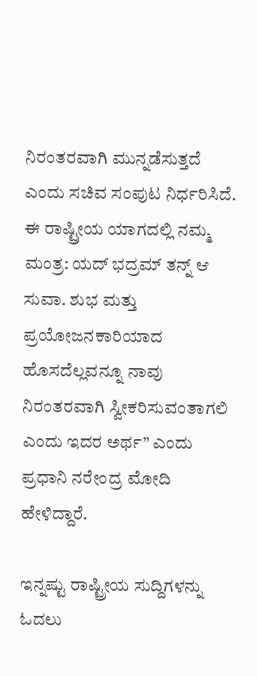ನಿರಂತರವಾಗಿ ಮುನ್ನಡೆಸುತ್ತದೆ ಎಂದು ಸಚಿವ ಸಂಪುಟ ನಿರ್ಧರಿಸಿದೆ. ಈ ರಾಷ್ಟ್ರೀಯ ಯಾಗದಲ್ಲಿ ನಮ್ಮ ಮಂತ್ರ: ಯದ್ ಭದ್ರಮ್ ತನ್ನ್ ಆ ಸುವಾ. ಶುಭ ಮತ್ತು ಪ್ರಯೋಜನಕಾರಿಯಾದ ಹೊಸದೆಲ್ಲವನ್ನೂ ನಾವು ನಿರಂತರವಾಗಿ ಸ್ವೀಕರಿಸುವಂತಾಗಲಿ ಎಂದು ಇದರ ಅರ್ಥ” ಎಂದು ಪ್ರಧಾನಿ ನರೇಂದ್ರ ಮೋದಿ ಹೇಳಿದ್ದಾರೆ.

ಇನ್ನಷ್ಟು ರಾಷ್ಟ್ರೀಯ ಸುದ್ದಿಗಳನ್ನು ಓದಲು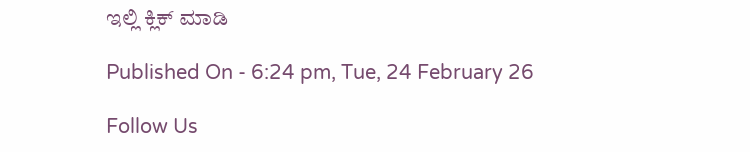ಇಲ್ಲಿ ಕ್ಲಿಕ್ ಮಾಡಿ

Published On - 6:24 pm, Tue, 24 February 26

Follow Us